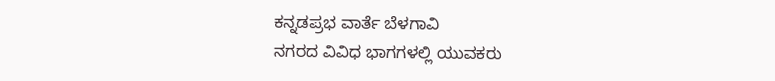ಕನ್ನಡಪ್ರಭ ವಾರ್ತೆ ಬೆಳಗಾವಿ
ನಗರದ ವಿವಿಧ ಭಾಗಗಳಲ್ಲಿ ಯುವಕರು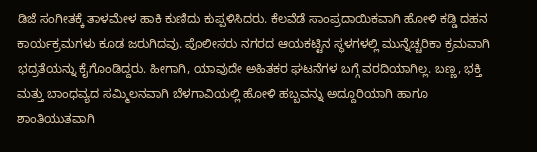ಡಿಜೆ ಸಂಗೀತಕ್ಕೆ ತಾಳಮೇಳ ಹಾಕಿ ಕುಣಿದು ಕುಪ್ಪಳಿಸಿದರು. ಕೆಲವೆಡೆ ಸಾಂಪ್ರದಾಯಿಕವಾಗಿ ಹೋಳಿ ಕಡ್ಡಿ ದಹನ ಕಾರ್ಯಕ್ರಮಗಳು ಕೂಡ ಜರುಗಿದವು. ಪೊಲೀಸರು ನಗರದ ಆಯಕಟ್ಟಿನ ಸ್ಥಳಗಳಲ್ಲಿ ಮುನ್ನೆಚ್ಚರಿಕಾ ಕ್ರಮವಾಗಿ ಭದ್ರತೆಯನ್ನು ಕೈಗೊಂಡಿದ್ದರು. ಹೀಗಾಗಿ, ಯಾವುದೇ ಅಹಿತಕರ ಘಟನೆಗಳ ಬಗ್ಗೆ ವರದಿಯಾಗಿಲ್ಲ. ಬಣ್ಣ, ಭಕ್ತಿ ಮತ್ತು ಬಾಂಧವ್ಯದ ಸಮ್ಮಿಲನವಾಗಿ ಬೆಳಗಾವಿಯಲ್ಲಿ ಹೋಳಿ ಹಬ್ಬವನ್ನು ಅದ್ದೂರಿಯಾಗಿ ಹಾಗೂ ಶಾಂತಿಯುತವಾಗಿ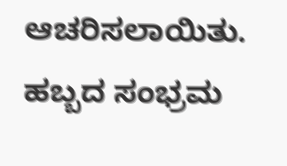ಆಚರಿಸಲಾಯಿತು. ಹಬ್ಬದ ಸಂಭ್ರಮ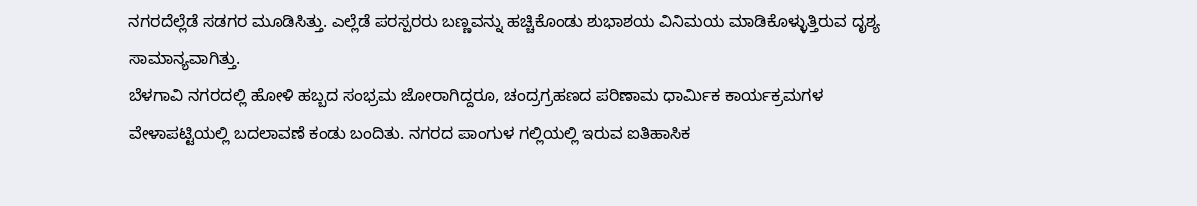ನಗರದೆಲ್ಲೆಡೆ ಸಡಗರ ಮೂಡಿಸಿತ್ತು. ಎಲ್ಲೆಡೆ ಪರಸ್ಪರರು ಬಣ್ಣವನ್ನು ಹಚ್ಚಿಕೊಂಡು ಶುಭಾಶಯ ವಿನಿಮಯ ಮಾಡಿಕೊಳ್ಳುತ್ತಿರುವ ದೃಶ್ಯ ಸಾಮಾನ್ಯವಾಗಿತ್ತು.
ಬೆಳಗಾವಿ ನಗರದಲ್ಲಿ ಹೋಳಿ ಹಬ್ಬದ ಸಂಭ್ರಮ ಜೋರಾಗಿದ್ದರೂ, ಚಂದ್ರಗ್ರಹಣದ ಪರಿಣಾಮ ಧಾರ್ಮಿಕ ಕಾರ್ಯಕ್ರಮಗಳ ವೇಳಾಪಟ್ಟಿಯಲ್ಲಿ ಬದಲಾವಣೆ ಕಂಡು ಬಂದಿತು. ನಗರದ ಪಾಂಗುಳ ಗಲ್ಲಿಯಲ್ಲಿ ಇರುವ ಐತಿಹಾಸಿಕ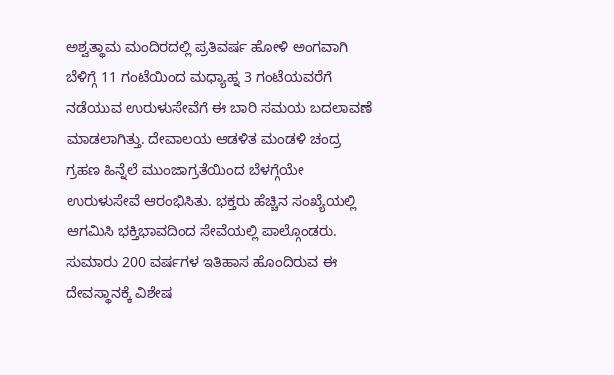ಅಶ್ವತ್ಥಾಮ ಮಂದಿರದಲ್ಲಿ ಪ್ರತಿವರ್ಷ ಹೋಳಿ ಅಂಗವಾಗಿ ಬೆಳಿಗ್ಗೆ 11 ಗಂಟೆಯಿಂದ ಮಧ್ಯಾಹ್ನ 3 ಗಂಟೆಯವರೆಗೆ ನಡೆಯುವ ಉರುಳುಸೇವೆಗೆ ಈ ಬಾರಿ ಸಮಯ ಬದಲಾವಣೆ ಮಾಡಲಾಗಿತ್ತು. ದೇವಾಲಯ ಆಡಳಿತ ಮಂಡಳಿ ಚಂದ್ರ ಗ್ರಹಣ ಹಿನ್ನೆಲೆ ಮುಂಜಾಗ್ರತೆಯಿಂದ ಬೆಳಗ್ಗೆಯೇ ಉರುಳುಸೇವೆ ಆರಂಭಿಸಿತು. ಭಕ್ತರು ಹೆಚ್ಚಿನ ಸಂಖ್ಯೆಯಲ್ಲಿ ಆಗಮಿಸಿ ಭಕ್ತಿಭಾವದಿಂದ ಸೇವೆಯಲ್ಲಿ ಪಾಲ್ಗೊಂಡರು. ಸುಮಾರು 200 ವರ್ಷಗಳ ಇತಿಹಾಸ ಹೊಂದಿರುವ ಈ ದೇವಸ್ಥಾನಕ್ಕೆ ವಿಶೇಷ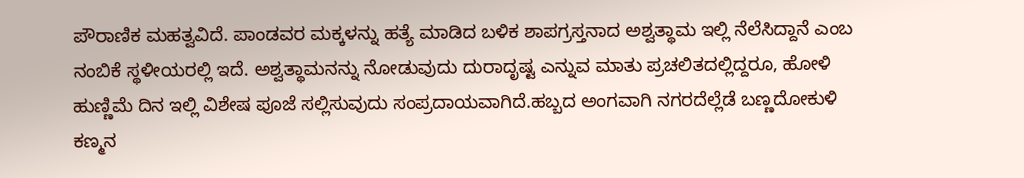ಪೌರಾಣಿಕ ಮಹತ್ವವಿದೆ. ಪಾಂಡವರ ಮಕ್ಕಳನ್ನು ಹತ್ಯೆ ಮಾಡಿದ ಬಳಿಕ ಶಾಪಗ್ರಸ್ತನಾದ ಅಶ್ವತ್ಥಾಮ ಇಲ್ಲಿ ನೆಲೆಸಿದ್ದಾನೆ ಎಂಬ ನಂಬಿಕೆ ಸ್ಥಳೀಯರಲ್ಲಿ ಇದೆ. ಅಶ್ವತ್ಥಾಮನನ್ನು ನೋಡುವುದು ದುರಾದೃಷ್ಟ ಎನ್ನುವ ಮಾತು ಪ್ರಚಲಿತದಲ್ಲಿದ್ದರೂ, ಹೋಳಿ ಹುಣ್ಣಿಮೆ ದಿನ ಇಲ್ಲಿ ವಿಶೇಷ ಪೂಜೆ ಸಲ್ಲಿಸುವುದು ಸಂಪ್ರದಾಯವಾಗಿದೆ.ಹಬ್ಬದ ಅಂಗವಾಗಿ ನಗರದೆಲ್ಲೆಡೆ ಬಣ್ಣದೋಕುಳಿ ಕಣ್ಮನ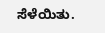ಸೆಳೆಯಿತು.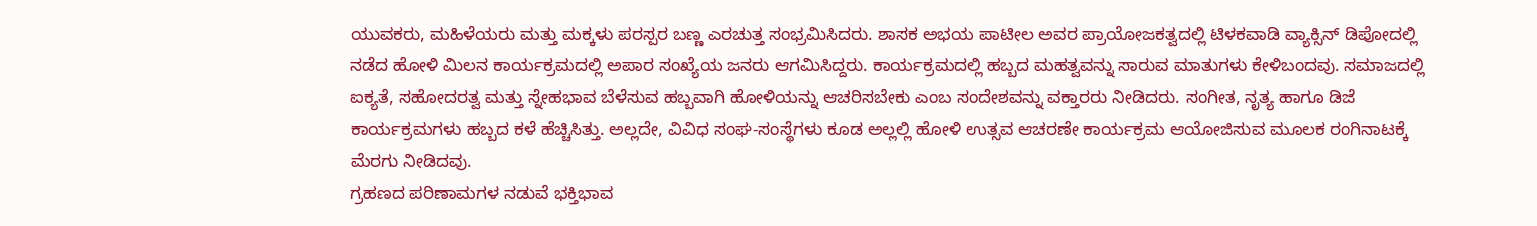ಯುವಕರು, ಮಹಿಳೆಯರು ಮತ್ತು ಮಕ್ಕಳು ಪರಸ್ಪರ ಬಣ್ಣ ಎರಚುತ್ತ ಸಂಭ್ರಮಿಸಿದರು. ಶಾಸಕ ಅಭಯ ಪಾಟೀಲ ಅವರ ಪ್ರಾಯೋಜಕತ್ವದಲ್ಲಿ ಟಿಳಕವಾಡಿ ವ್ಯಾಕ್ಸಿನ್ ಡಿಪೋದಲ್ಲಿ ನಡೆದ ಹೋಳಿ ಮಿಲನ ಕಾರ್ಯಕ್ರಮದಲ್ಲಿ ಅಪಾರ ಸಂಖ್ಯೆಯ ಜನರು ಆಗಮಿಸಿದ್ದರು. ಕಾರ್ಯಕ್ರಮದಲ್ಲಿ ಹಬ್ಬದ ಮಹತ್ವವನ್ನು ಸಾರುವ ಮಾತುಗಳು ಕೇಳಿಬಂದವು. ಸಮಾಜದಲ್ಲಿ ಐಕ್ಯತೆ, ಸಹೋದರತ್ವ ಮತ್ತು ಸ್ನೇಹಭಾವ ಬೆಳೆಸುವ ಹಬ್ಬವಾಗಿ ಹೋಳಿಯನ್ನು ಆಚರಿಸಬೇಕು ಎಂಬ ಸಂದೇಶವನ್ನು ವಕ್ತಾರರು ನೀಡಿದರು. ಸಂಗೀತ, ನೃತ್ಯ ಹಾಗೂ ಡಿಜೆ ಕಾರ್ಯಕ್ರಮಗಳು ಹಬ್ಬದ ಕಳೆ ಹೆಚ್ಚಿಸಿತ್ತು. ಅಲ್ಲದೇ, ವಿವಿಧ ಸಂಘ-ಸಂಸ್ಥೆಗಳು ಕೂಡ ಅಲ್ಲಲ್ಲಿ ಹೋಳಿ ಉತ್ಸವ ಆಚರಣೇ ಕಾರ್ಯಕ್ರಮ ಆಯೋಜಿಸುವ ಮೂಲಕ ರಂಗಿನಾಟಕ್ಕೆ ಮೆರಗು ನೀಡಿದವು.
ಗ್ರಹಣದ ಪರಿಣಾಮಗಳ ನಡುವೆ ಭಕ್ತಿಭಾವ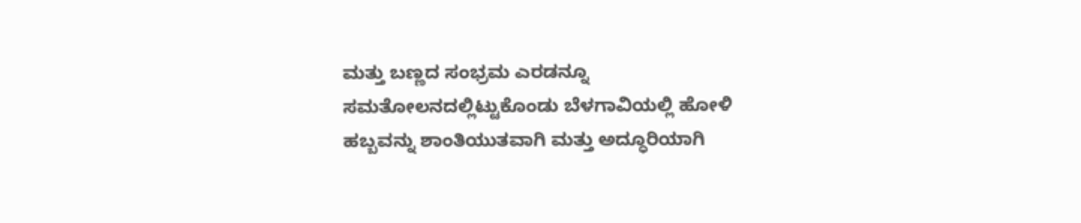ಮತ್ತು ಬಣ್ಣದ ಸಂಭ್ರಮ ಎರಡನ್ನೂ ಸಮತೋಲನದಲ್ಲಿಟ್ಟುಕೊಂಡು ಬೆಳಗಾವಿಯಲ್ಲಿ ಹೋಳಿ ಹಬ್ಬವನ್ನು ಶಾಂತಿಯುತವಾಗಿ ಮತ್ತು ಅದ್ಧೂರಿಯಾಗಿ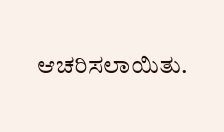ಆಚರಿಸಲಾಯಿತು.